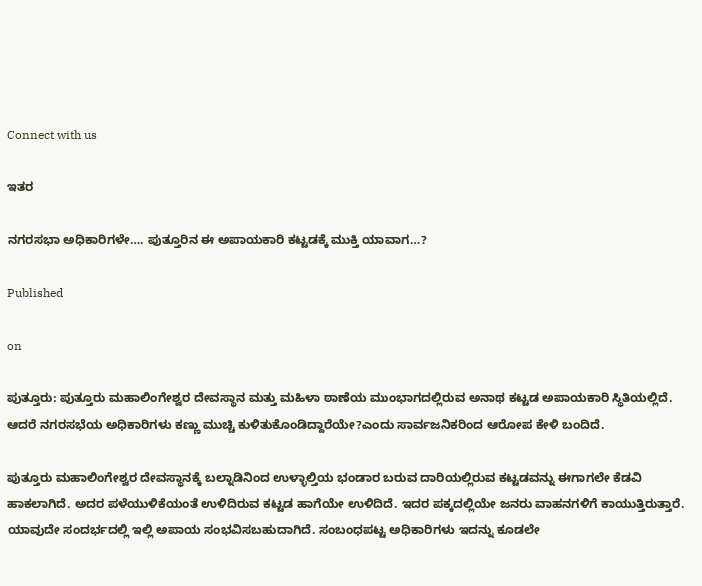Connect with us

ಇತರ

ನಗರಸಭಾ ಅಧಿಕಾರಿಗಳೇ…. ಪುತ್ತೂರಿನ ಈ ಅಪಾಯಕಾರಿ ಕಟ್ಟಡಕ್ಕೆ ಮುಕ್ತಿ ಯಾವಾಗ…?

Published

on

ಪುತ್ತೂರು: ಪುತ್ತೂರು ಮಹಾಲಿಂಗೇಶ್ವರ ದೇವಸ್ಥಾನ ಮತ್ತು ಮಹಿಳಾ ಠಾಣೆಯ ಮುಂಭಾಗದಲ್ಲಿರುವ ಅನಾಥ ಕಟ್ಟಡ ಅಪಾಯಕಾರಿ ಸ್ಥಿತಿಯಲ್ಲಿದೆ. ಆದರೆ ನಗರಸಭೆಯ ಅಧಿಕಾರಿಗಳು ಕಣ್ಣು ಮುಚ್ಚಿ ಕುಳಿತುಕೊಂಡಿದ್ದಾರೆಯೇ?ಎಂದು ಸಾರ್ವಜನಿಕರಿಂದ ಆರೋಪ ಕೇಳಿ ಬಂದಿದೆ.

ಪುತ್ತೂರು ಮಹಾಲಿಂಗೇಶ್ವರ ದೇವಸ್ಥಾನಕ್ಕೆ ಬಲ್ನಾಡಿನಿಂದ ಉಳ್ಳಾಲ್ತಿಯ ಭಂಡಾರ ಬರುವ ದಾರಿಯಲ್ಲಿರುವ ಕಟ್ಟಡವನ್ನು ಈಗಾಗಲೇ ಕೆಡವಿ ಹಾಕಲಾಗಿದೆ. ಅದರ ಪಳೆಯುಳಿಕೆಯಂತೆ ಉಳಿದಿರುವ ಕಟ್ಟಡ ಹಾಗೆಯೇ ಉಳಿದಿದೆ. ಇದರ ಪಕ್ಕದಲ್ಲಿಯೇ ಜನರು ವಾಹನಗಳಿಗೆ ಕಾಯುತ್ತಿರುತ್ತಾರೆ. ಯಾವುದೇ ಸಂದರ್ಭದಲ್ಲಿ ಇಲ್ಲಿ ಅಪಾಯ ಸಂಭವಿಸಬಹುದಾಗಿದೆ. ಸಂಬಂಧಪಟ್ಟ ಅಧಿಕಾರಿಗಳು ಇದನ್ನು ಕೂಡಲೇ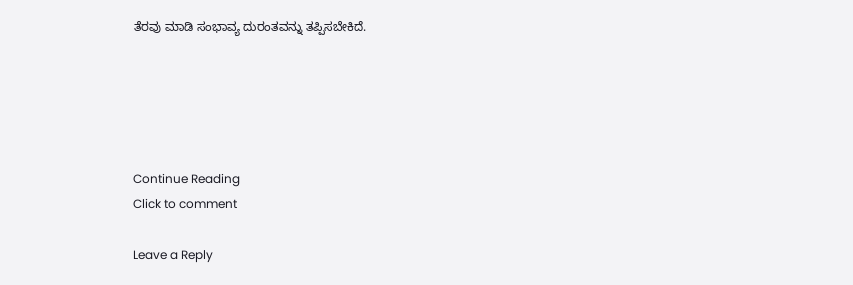ತೆರವು ಮಾಡಿ ಸಂಭಾವ್ಯ ದುರಂತವನ್ನು ತಪ್ಪಿಸಬೇಕಿದೆ.





Continue Reading
Click to comment

Leave a Reply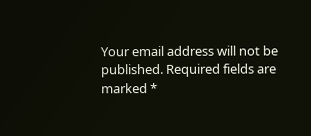Your email address will not be published. Required fields are marked *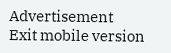Advertisement
Exit mobile version